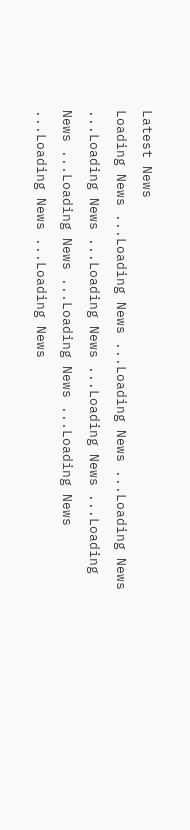Latest News
Loading News ...Loading News ...Loading News ...Loading News ...Loading News ...Loading News ...Loading News ...Loading News ...Loading News ...Loading News ...Loading News ...Loading News ...Loading News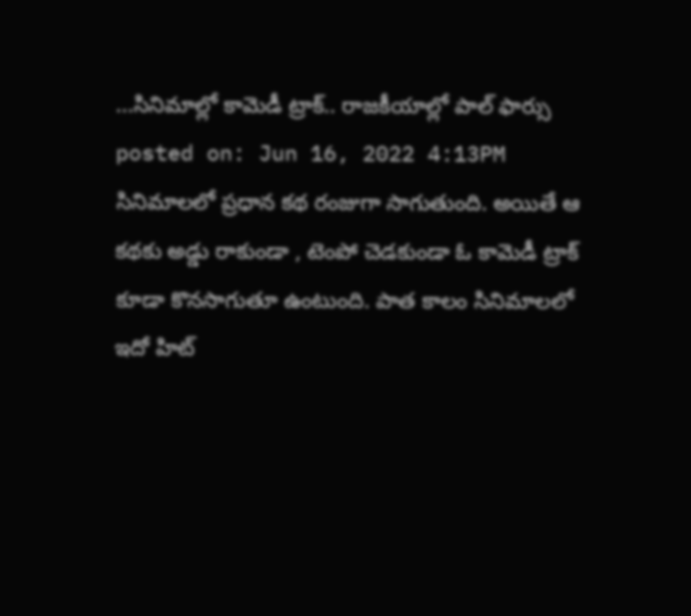...సినిమాల్లో కామెడీ ట్రాక్.. రాజకీయాల్లో పాల్ ఫార్సు
posted on: Jun 16, 2022 4:13PM
సినిమాలలో ప్రధాన కథ రంజుగా సాగుతుంది. అయితే ఆ కథకు అడ్డు రాకుండా , టెంపో చెడకుండా ఓ కామెడీ ట్రాక్ కూడా కొనసాగుతూ ఉంటుంది. పాత కాలం సినిమాలలో ఇదో హిట్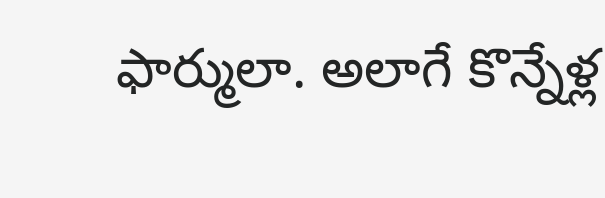ఫార్ములా. అలాగే కొన్నేళ్ల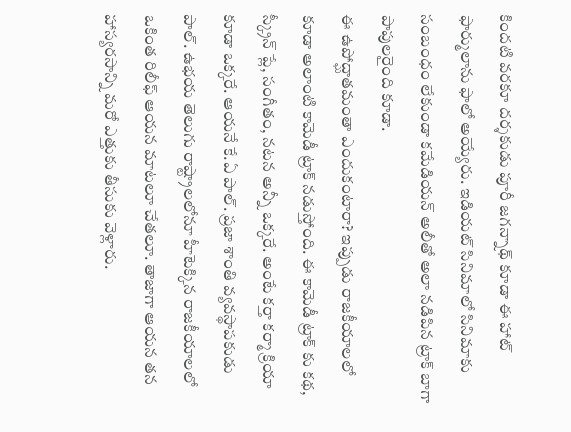కిందటి వరకూ దర్శకుడు పూరీ జగన్నాథ్ కూడా ఈ హాట్ ఫార్ములాను ఫాలో అయ్యేరు. ఇడియట్ సినిమాలో సినిమాకు సంబంధం లేకుండా కమేడియన్ అలీతో అలా నడిపిన ట్రాక్ బాగా పాపులరైంది కూడా.
ఈ ఉపోద్ఘాతమంతా ఎందుకంటారా? ఇప్పుడు రాజకీయాలలో కూడా అలాంటి కామెడీ ట్రాక్ నడుస్తోంది. ఈ కామెడీ ట్రాక్ కు కథ, స్క్రీన్ ప్లే, సంగీతం, నటన అన్నీ ఒక్కరే. అంటే కర్తా కర్మా క్రియా కూడా ఒక్కరే. ఆయనే కే.ఏ పాల్. ప్రజా శాంతి వ్యవస్థాపకుడు పాల్. ఉభయ తెలుగు రాష్ట్రాలలోనూ హీటెక్కిన రాజకీయాలలో ఒకింత రిలీఫ్ ఆయన మాటలూ చేతలూ. తాజాగా ఆయన తన హాస్యరసాన్ని మరో ఎత్తుకు తీసుకు వెళ్లారు.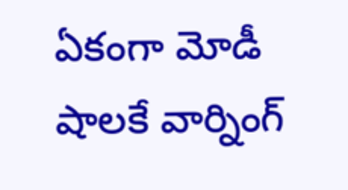ఏకంగా మోడీ షాలకే వార్నింగ్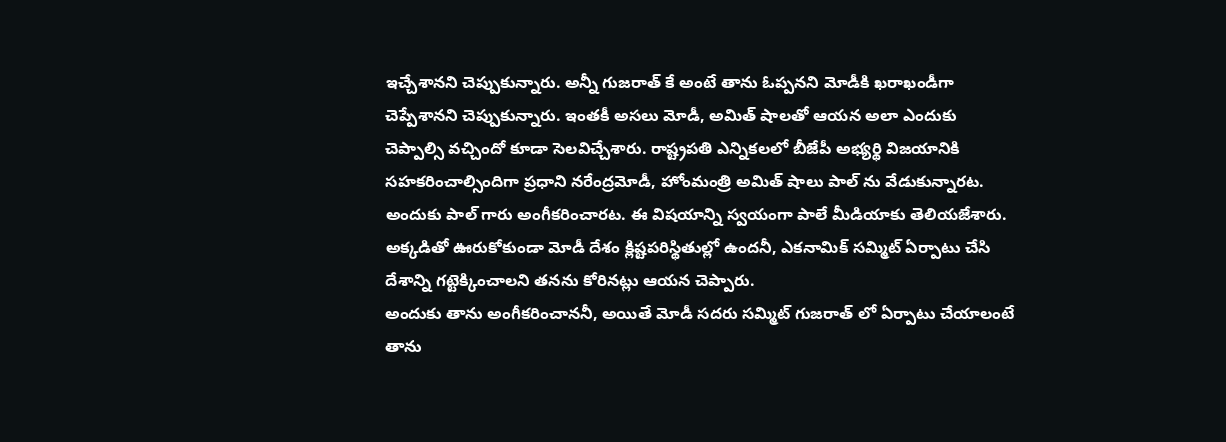ఇచ్చేశానని చెప్పుకున్నారు. అన్నీ గుజరాత్ కే అంటే తాను ఓప్పనని మోడీకి ఖరాఖండీగా చెప్పేశానని చెప్పుకున్నారు. ఇంతకీ అసలు మోడీ, అమిత్ షాలతో ఆయన అలా ఎందుకు చెప్పాల్సి వచ్చిందో కూడా సెలవిచ్చేశారు. రాష్ట్రపతి ఎన్నికలలో బీజేపీ అభ్యర్థి విజయానికి సహకరించాల్సిందిగా ప్రధాని నరేంద్రమోడీ, హోంమంత్రి అమిత్ షాలు పాల్ ను వేడుకున్నారట. అందుకు పాల్ గారు అంగీకరించారట. ఈ విషయాన్ని స్వయంగా పాలే మీడియాకు తెలియజేశారు. అక్కడితో ఊరుకోకుండా మోడీ దేశం క్లిష్టపరిస్థితుల్లో ఉందనీ, ఎకనామిక్ సమ్మిట్ ఏర్పాటు చేసి దేశాన్ని గట్టెక్కించాలని తనను కోరినట్లు ఆయన చెప్పారు.
అందుకు తాను అంగీకరించాననీ, అయితే మోడీ సదరు సమ్మిట్ గుజరాత్ లో ఏర్పాటు చేయాలంటే తాను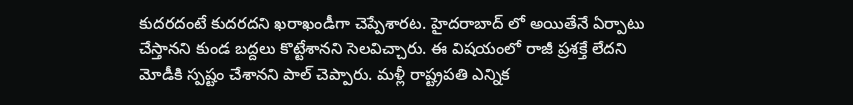కుదరదంటే కుదరదని ఖరాఖండీగా చెప్పేశారట. హైదరాబాద్ లో అయితేనే ఏర్పాటు చేస్తానని కుండ బద్దలు కొట్టేశానని సెలవిచ్చారు. ఈ విషయంలో రాజీ ప్రశక్తే లేదని మోడీకి స్పష్టం చేశానని పాల్ చెప్పారు. మళ్లీ రాష్ట్రపతి ఎన్నిక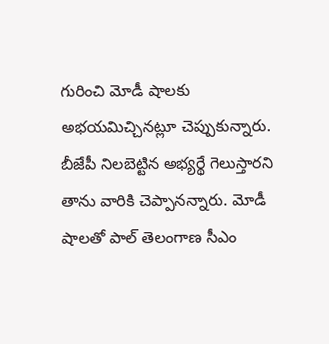గురించి మోడీ షాలకు అభయమిచ్చినట్లూ చెప్పుకున్నారు. బీజేపీ నిలబెట్టిన అభ్యర్థే గెలుస్తారని తాను వారికి చెప్పానన్నారు. మోడీ షాలతో పాల్ తెలంగాణ సీఎం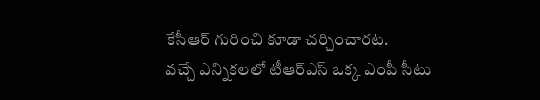కేసీఆర్ గురించి కూడా చర్చించారట.
వచ్చే ఎన్నికలలో టీఆర్ఎస్ ఒక్క ఎంపీ సీటు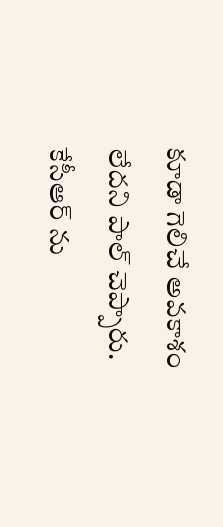కూడా గెలిచే అవకాశం లేదని పాల్ చెప్పారు. కేసీఆర్ ను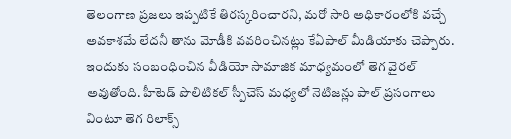తెలంగాణ ప్రజలు ఇప్పటికే తిరస్కరించారని, మరో సారి అధికారంలోకి వచ్చే అవకాశమే లేదనీ తాను మోడీకి వవరించినట్లు కేఏపాల్ మీడియాకు చెప్పారు. ఇందుకు సంబంధించిన వీడియో సామాజిక మాధ్యమంలో తెగ వైరల్ అవుతోంది. హీటెడ్ పొలిటికల్ స్పీచెస్ మధ్యలో నెటిజన్లు పాల్ ప్రసంగాలు వింటూ తెగ రిలాక్స్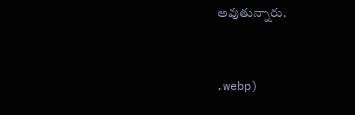అవుతున్నారు.


.webp)